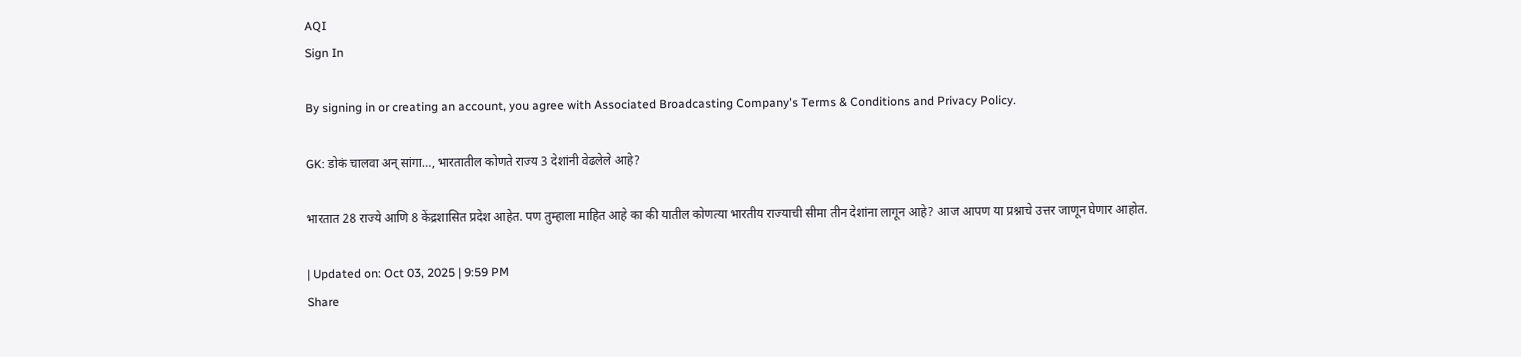AQI
Sign In

By signing in or creating an account, you agree with Associated Broadcasting Company's Terms & Conditions and Privacy Policy.

GK: डोकं चालवा अन् सांगा…, भारतातील कोणते राज्य 3 देशांनी वेढलेले आहे?

भारतात 28 राज्ये आणि 8 केंद्रशासित प्रदेश आहेत. पण तुम्हाला माहित आहे का की यातील कोणत्या भारतीय राज्याची सीमा तीन देशांना लागून आहे? आज आपण या प्रश्नाचे उत्तर जाणून घेणार आहोत.

| Updated on: Oct 03, 2025 | 9:59 PM
Share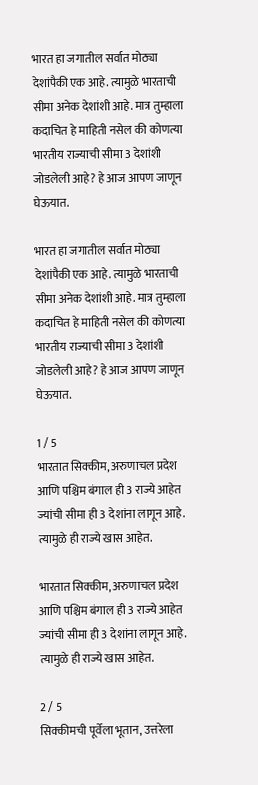भारत हा जगातील सर्वात मोठ्या देशांपैकी एक आहे. त्यामुळे भारताची सीमा अनेक देशांशी आहे. मात्र तुम्हाला कदाचित हे माहिती नसेल की कोणत्या भारतीय राज्याची सीमा 3 देशांशी जोडलेली आहे? हे आज आपण जाणून घेऊयात.

भारत हा जगातील सर्वात मोठ्या देशांपैकी एक आहे. त्यामुळे भारताची सीमा अनेक देशांशी आहे. मात्र तुम्हाला कदाचित हे माहिती नसेल की कोणत्या भारतीय राज्याची सीमा 3 देशांशी जोडलेली आहे? हे आज आपण जाणून घेऊयात.

1 / 5
भारतात सिक्कीम, अरुणाचल प्रदेश आणि पश्चिम बंगाल ही 3 राज्ये आहेत ज्यांची सीमा ही 3 देशांना लागून आहे. त्यामुळे ही राज्ये खास आहेत.

भारतात सिक्कीम, अरुणाचल प्रदेश आणि पश्चिम बंगाल ही 3 राज्ये आहेत ज्यांची सीमा ही 3 देशांना लागून आहे. त्यामुळे ही राज्ये खास आहेत.

2 / 5
सिक्कीमची पूर्वेला भूतान, उत्तरेला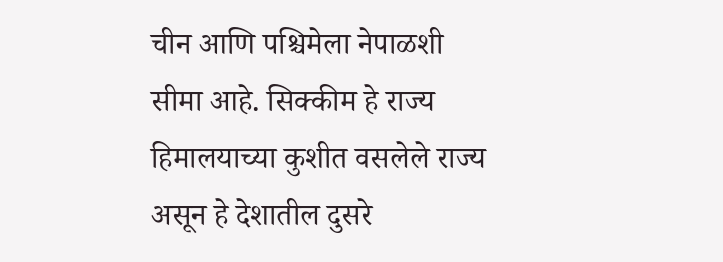चीन आणि पश्चिमेला नेपाळशी सीमा आहे. सिक्कीम हे राज्य हिमालयाच्या कुशीत वसलेले राज्य असून हे देशातील दुसरे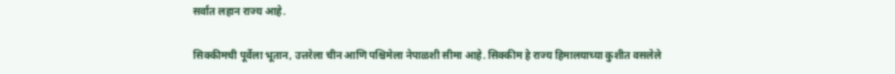सर्वात लहान राज्य आहे.

सिक्कीमची पूर्वेला भूतान, उत्तरेला चीन आणि पश्चिमेला नेपाळशी सीमा आहे. सिक्कीम हे राज्य हिमालयाच्या कुशीत वसलेले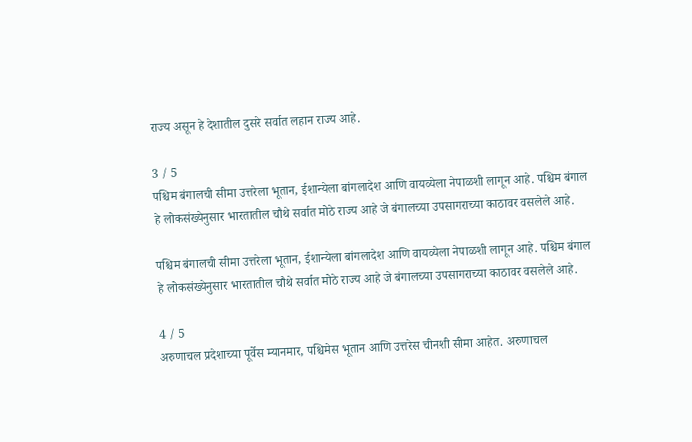राज्य असून हे देशातील दुसरे सर्वात लहान राज्य आहे.

3 / 5
पश्चिम बंगालची सीमा उत्तरेला भूतान, ईशान्येला बांगलादेश आणि वायव्येला नेपाळशी लागून आहे. पश्चिम बंगाल हे लोकसंख्येनुसार भारतातील चौथे सर्वात मोठे राज्य आहे जे बंगालच्या उपसागराच्या काठावर वसलेले आहे.

पश्चिम बंगालची सीमा उत्तरेला भूतान, ईशान्येला बांगलादेश आणि वायव्येला नेपाळशी लागून आहे. पश्चिम बंगाल हे लोकसंख्येनुसार भारतातील चौथे सर्वात मोठे राज्य आहे जे बंगालच्या उपसागराच्या काठावर वसलेले आहे.

4 / 5
अरुणाचल प्रदेशाच्या पूर्वेस म्यानमार, पश्चिमेस भूतान आणि उत्तरेस चीनशी सीमा आहेत. अरुणाचल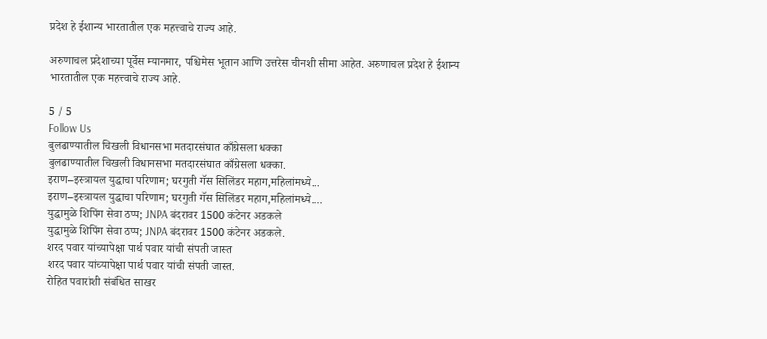प्रदेश हे ईशान्य भारतातील एक महत्त्वाचे राज्य आहे.

अरुणाचल प्रदेशाच्या पूर्वेस म्यानमार, पश्चिमेस भूतान आणि उत्तरेस चीनशी सीमा आहेत. अरुणाचल प्रदेश हे ईशान्य भारतातील एक महत्त्वाचे राज्य आहे.

5 / 5
Follow Us
बुलढाण्यातील चिखली विधानसभा मतदारसंघात काँग्रेसला धक्का
बुलढाण्यातील चिखली विधानसभा मतदारसंघात काँग्रेसला धक्का.
इराण–इस्त्रायल युद्धाचा परिणाम; घरगुती गॅस सिलिंडर महाग,महिलांमध्ये...
इराण–इस्त्रायल युद्धाचा परिणाम; घरगुती गॅस सिलिंडर महाग,महिलांमध्ये....
युद्धामुळे शिपिंग सेवा ठप्प; JNPA बंदरावर 1500 कंटेनर अडकले
युद्धामुळे शिपिंग सेवा ठप्प; JNPA बंदरावर 1500 कंटेनर अडकले.
शरद पवार यांच्यापेक्षा पार्थ पवार यांची संपती जास्त
शरद पवार यांच्यापेक्षा पार्थ पवार यांची संपती जास्त.
रोहित पवारांशी संबंधित साखर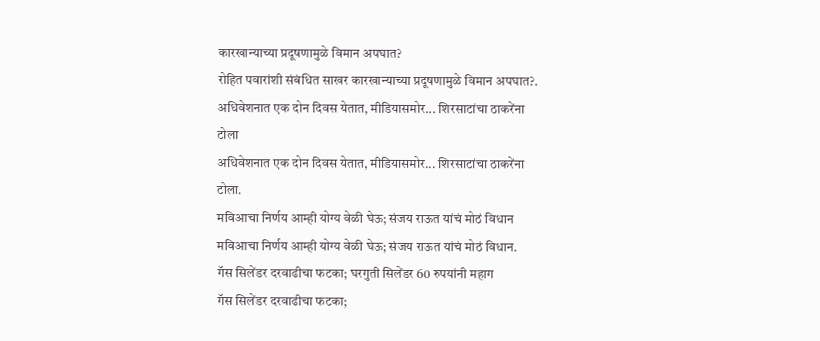कारखान्याच्या प्रदूषणामुळे विमान अपघात?
रोहित पवारांशी संबंधित साखर कारखान्याच्या प्रदूषणामुळे विमान अपघात?.
अधिवेशनात एक दोन दिवस येतात, मीडियासमोर... शिरसाटांचा ठाकरेंना टोला
अधिवेशनात एक दोन दिवस येतात, मीडियासमोर... शिरसाटांचा ठाकरेंना टोला.
मविआचा निर्णय आम्ही योग्य वेळी घेऊ; संजय राऊत यांचं मोठं विधान
मविआचा निर्णय आम्ही योग्य वेळी घेऊ; संजय राऊत यांचं मोठं विधान.
गॅस सिलेंडर दरवाढीचा फटका; घरगुती सिलेंडर 60 रुपयांनी महाग
गॅस सिलेंडर दरवाढीचा फटका;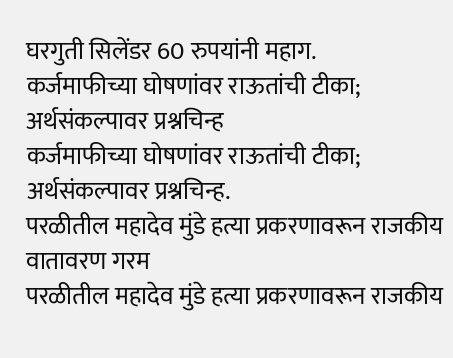घरगुती सिलेंडर 60 रुपयांनी महाग.
कर्जमाफीच्या घोषणांवर राऊतांची टीका; अर्थसंकल्पावर प्रश्नचिन्ह
कर्जमाफीच्या घोषणांवर राऊतांची टीका; अर्थसंकल्पावर प्रश्नचिन्ह.
परळीतील महादेव मुंडे हत्या प्रकरणावरून राजकीय वातावरण गरम
परळीतील महादेव मुंडे हत्या प्रकरणावरून राजकीय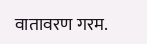वातावरण गरम.